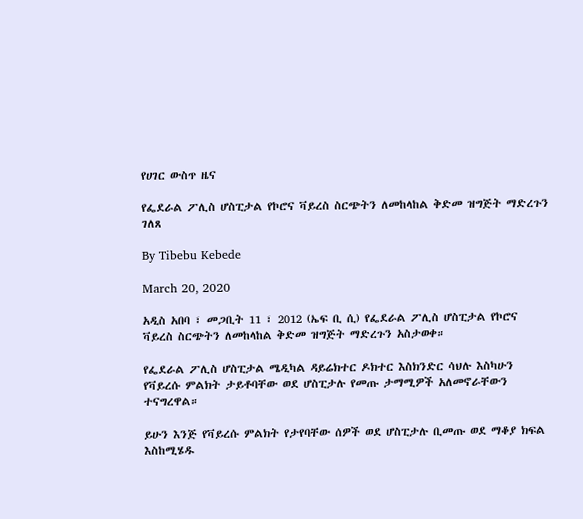የሀገር ውስጥ ዜና

የፌደራል ፖሊስ ሆስፒታል የኮሮና ቫይረስ ስርጭትን ለመከላከል ቅድመ ዝግጅት ማድረጉን ገለጸ

By Tibebu Kebede

March 20, 2020

አዲስ አበባ ፣ መጋቢት 11 ፣ 2012 (ኤፍ ቢ ሲ) የፌደራል ፖሊስ ሆስፒታል የኮሮና ቫይረስ ስርጭትን ለመከላከል ቅድመ ዝግጅት ማድረጉን አስታወቀ።

የፌደራል ፖሊስ ሆስፒታል ሜዲካል ዳይሬክተር ዶክተር እስክንድር ሳህሉ እስካሁን የቫይረሱ ምልክት ታይቶባቸው ወደ ሆስፒታሉ የመጡ ታማሚዎች አለመኖራቸውን ተናግረዋል።

ይሁን እንጅ የቫይረሱ ምልክት የታየባቸው ሰዎች ወደ ሆስፒታሉ ቢመጡ ወደ ማቆያ ክፍል እስከሚሄዱ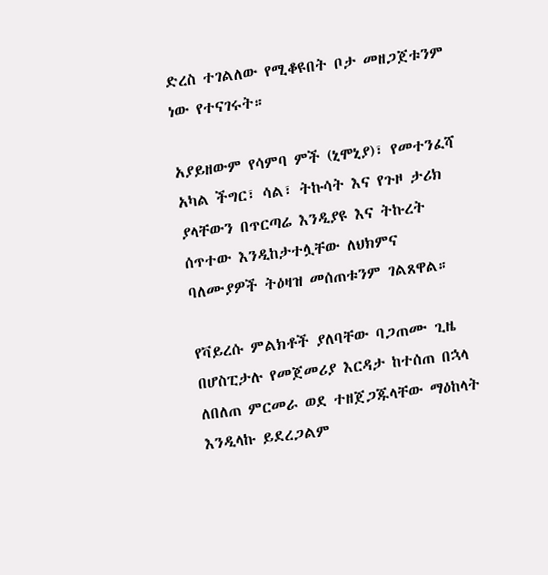ድረስ ተገልለው የሚቆዩበት ቦታ መዘጋጀቱንም ነው የተናገሩት።

አያይዘውም የሳምባ ምች (ኒሞኒያ)፣ የመተንፈሻ አካል ችግር፣ ሳል፣ ትኩሳት እና የጉዞ ታሪክ ያላቸውን በጥርጣሬ እንዲያዩ እና ትኩረት ሰጥተው እንዲከታተሏቸው ለህክምና ባለሙያዎች ትዕዛዝ መሰጠቱንም ገልጸዋል።

የቫይረሱ ምልክቶች ያለባቸው ባጋጠሙ ጊዜ በሆስፒታሉ የመጀመሪያ እርዳታ ከተሰጠ በኋላ ለበለጠ ምርመራ ወደ ተዘጀጋጁላቸው ማዕከላት እንዲላኩ ይደረጋልም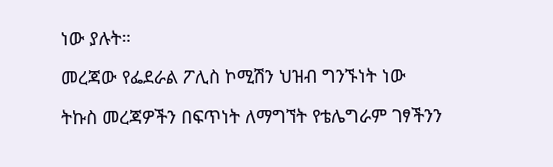ነው ያሉት።

መረጃው የፌደራል ፖሊስ ኮሚሽን ህዝብ ግንኙነት ነው

ትኩስ መረጃዎችን በፍጥነት ለማግኘት የቴሌግራም ገፃችንን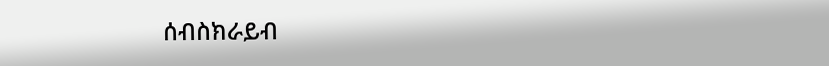ሰብስክራይብ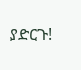ያድርጉ!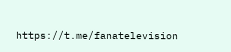https://t.me/fanatelevision